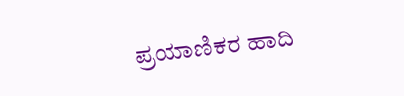ಪ್ರಯಾಣಿಕರ ಹಾದಿ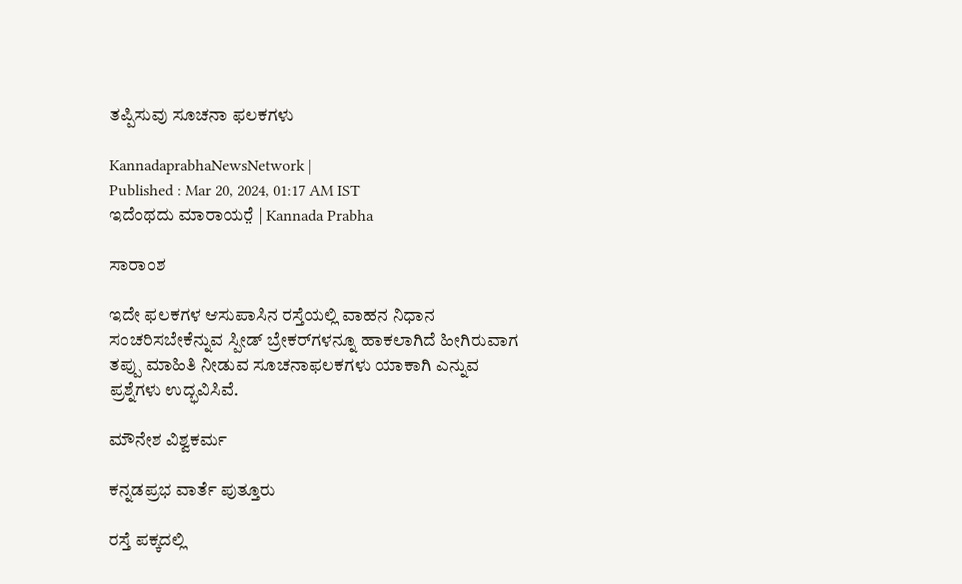ತಪ್ಪಿಸುವು ಸೂಚನಾ ಫಲಕಗಳು

KannadaprabhaNewsNetwork |
Published : Mar 20, 2024, 01:17 AM IST
ಇದೆಂಥದು ಮಾರಾಯರೆ̤ | Kannada Prabha

ಸಾರಾಂಶ

ಇದೇ ಫಲಕಗಳ ಆಸುಪಾಸಿನ ರಸ್ತೆಯಲ್ಲಿ ವಾಹನ ನಿಧಾನ ಸಂಚರಿಸಬೇಕೆನ್ನುವ ಸ್ಪೀಡ್ ಬ್ರೇಕರ್‌ಗಳನ್ನೂ ಹಾಕಲಾಗಿದೆ ಹೀಗಿರುವಾಗ ತಪ್ಪು ಮಾಹಿತಿ ನೀಡುವ ಸೂಚನಾಫಲಕಗಳು ಯಾಕಾಗಿ ಎನ್ನುವ ಪ್ರಶ್ನೆಗಳು ಉದ್ಭವಿಸಿವೆ.

ಮೌನೇಶ ವಿಶ್ವಕರ್ಮ

ಕನ್ನಡಪ್ರಭ ವಾರ್ತೆ ಪುತ್ತೂರು

ರಸ್ತೆ ಪಕ್ಕದಲ್ಲಿ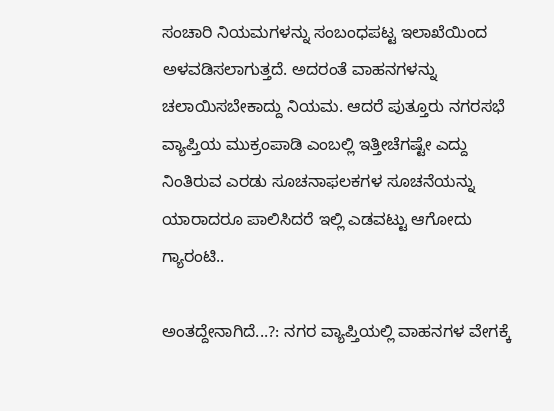ಸಂಚಾರಿ‌ ನಿಯಮಗಳನ್ನು ಸಂಬಂಧಪಟ್ಟ ಇಲಾಖೆಯಿಂದ ಅಳವಡಿಸಲಾಗುತ್ತದೆ. ಅದರಂತೆ ವಾಹನಗಳನ್ನು ಚಲಾಯಿಸಬೇಕಾದ್ದು‌ ನಿಯಮ. ಆದರೆ ಪುತ್ತೂರು ನಗರಸಭೆ ವ್ಯಾಪ್ತಿಯ ಮುಕ್ರಂಪಾಡಿ ಎಂಬಲ್ಲಿ ಇತ್ತೀಚೆಗಷ್ಟೇ ಎದ್ದು ನಿಂತಿರುವ ಎರಡು ಸೂಚನಾಫಲಕಗಳ ಸೂಚನೆಯನ್ನು ಯಾರಾದರೂ ಪಾಲಿಸಿದರೆ ಇಲ್ಲಿ ಎಡವಟ್ಟು ಆಗೋದು ಗ್ಯಾರಂಟಿ..

ಅಂತದ್ದೇನಾಗಿದೆ...?: ನಗರ ವ್ಯಾಪ್ತಿಯಲ್ಲಿ‌ ವಾಹನಗಳ‌ ವೇಗಕ್ಕೆ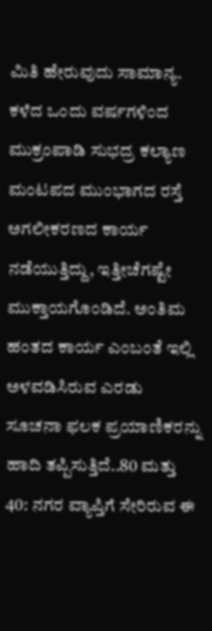ಮಿತಿ ಹೇರುವುದು ಸಾಮಾನ್ಯ. ಕಳೆದ ಒಂದು ವರ್ಷಗಳಿಂದ ಮುಕ್ರಂಪಾಡಿ‌ ಸುಭದ್ರ ಕಲ್ಯಾಣ ಮಂಟಪದ‌ ಮುಂಭಾಗದ ರಸ್ತೆ ಅಗಲೀಕರಣದ ಕಾರ್ಯ ನಡೆಯುತ್ತಿದ್ದು, ಇತ್ತೀಚೆಗಷ್ಟೇ ಮುಕ್ತಾಯಗೊಂಡಿದೆ. ಅಂತಿಮ ಹಂತದ ಕಾರ್ಯ ಎಂಬಂತೆ ಇಲ್ಲಿ ಅಳವಡಿಸಿರುವ ಎರಡು ಸೂಚನಾ ಫಲಕ ಪ್ರಯಾಣಿಕರನ್ನು ಹಾದಿ ತಪ್ಪಿಸುತ್ತಿದೆ..80 ಮತ್ತು 40: ನಗರ ವ್ಯಾಪ್ತಿಗೆ ಸೇರಿರುವ ಈ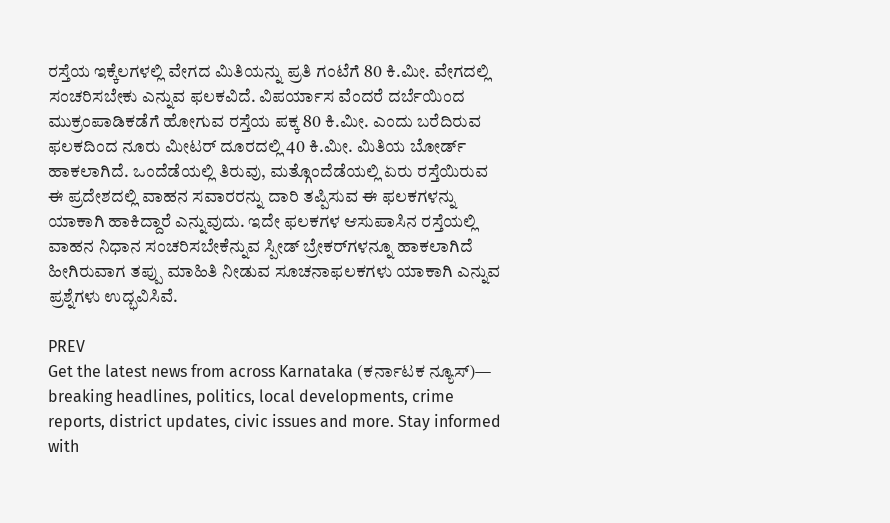ರಸ್ತೆಯ ಇಕ್ಕೆಲಗಳಲ್ಲಿ ವೇಗದ ಮಿತಿಯನ್ನು ಪ್ರತಿ ಗಂಟೆಗೆ 80 ಕಿ.ಮೀ. ವೇಗದಲ್ಲಿ ಸಂಚರಿಸಬೇಕು ಎನ್ನುವ ಫಲಕವಿದೆ. ವಿಪರ್ಯಾಸ ವೆಂದರೆ ದರ್ಬೆಯಿಂದ ಮುಕ್ರಂಪಾಡಿ‌ಕಡೆಗೆ ಹೋಗುವ ರಸ್ತೆಯ ಪಕ್ಕ 80 ಕಿ.ಮೀ. ಎಂದು ಬರೆದಿರುವ ಫಲಕದಿಂದ‌ ನೂರು ಮೀಟರ್ ದೂರದಲ್ಲಿ 40 ಕಿ.ಮೀ. ಮಿತಿಯ ಬೋರ್ಡ್ ಹಾಕಲಾಗಿದೆ. ಒಂದೆಡೆಯಲ್ಲಿ ತಿರುವು, ಮತ್ಗೊಂದೆಡೆಯಲ್ಲಿ ಏರು ರಸ್ತೆಯಿರುವ ಈ ಪ್ರದೇಶದಲ್ಲಿ ವಾಹನ ಸವಾರರನ್ನು ದಾರಿ ತಪ್ಪಿಸುವ ಈ ಫಲಕಗಳನ್ನು ಯಾಕಾಗಿ ಹಾಕಿದ್ದಾರೆ ಎನ್ನುವುದು. ಇದೇ ಫಲಕಗಳ ಆಸುಪಾಸಿನ ರಸ್ತೆಯಲ್ಲಿ ವಾಹನ ನಿಧಾನ ಸಂಚರಿಸಬೇಕೆನ್ನುವ ಸ್ಪೀಡ್ ಬ್ರೇಕರ್‌ಗಳನ್ನೂ ಹಾಕಲಾಗಿದೆ ಹೀಗಿರುವಾಗ ತಪ್ಪು ಮಾಹಿತಿ ನೀಡುವ ಸೂಚನಾಫಲಕಗಳು ಯಾಕಾಗಿ ಎನ್ನುವ ಪ್ರಶ್ನೆಗಳು ಉದ್ಭವಿಸಿವೆ.

PREV
Get the latest news from across Karnataka (ಕರ್ನಾಟಕ ನ್ಯೂಸ್)— breaking headlines, politics, local developments, crime reports, district updates, civic issues and more. Stay informed with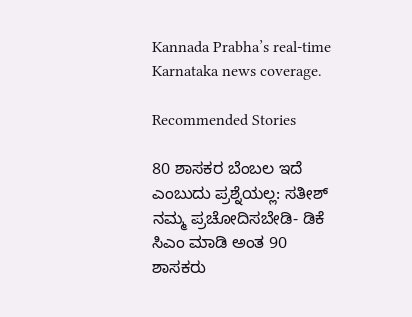Kannada Prabha’s real‑time Karnataka news coverage.

Recommended Stories

80 ಶಾಸಕರ ಬೆಂಬಲ ಇದೆ ಎಂಬುದು ಪ್ರಶ್ನೆಯಲ್ಲ: ಸತೀಶ್‌
ನಮ್ಮ ಪ್ರಚೋದಿಸಬೇಡಿ- ಡಿಕೆ ಸಿಎಂ ಮಾಡಿ ಅಂತ 90 ಶಾಸಕರು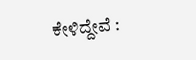ಕೇಳಿದ್ದೇವೆ :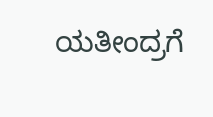ಯತೀಂದ್ರಗೆ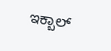ಇಕ್ಬಾಲ್‌